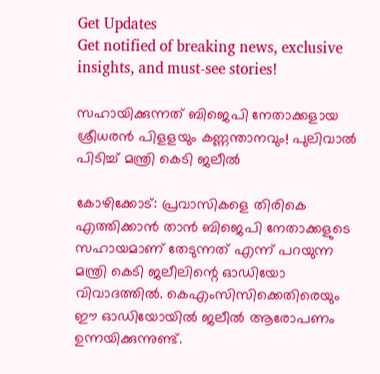Get Updates
Get notified of breaking news, exclusive insights, and must-see stories!

സഹായിക്കുന്നത് ബിജെപി നേതാക്കളായ ശ്രീധരൻ പിളളയും കണ്ണന്താനവും! പുലിവാൽ പിടിച്ച് മന്ത്രി കെടി ജലീൽ

കോഴിക്കോട്: പ്രവാസികളെ തിരികെ എത്തിക്കാന്‍ താന്‍ ബിജെപി നേതാക്കളുടെ സഹായമാണ് തേടുന്നത് എന്ന് പറയുന്ന മന്ത്രി കെടി ജലീലിന്റെ ഓഡിയോ വിവാദത്തില്‍. കെഎംസിസിക്കെതിരെയും ഈ ഓഡിയോയില്‍ ജലീല്‍ ആരോപണം ഉന്നയിക്കുന്നുണ്ട്.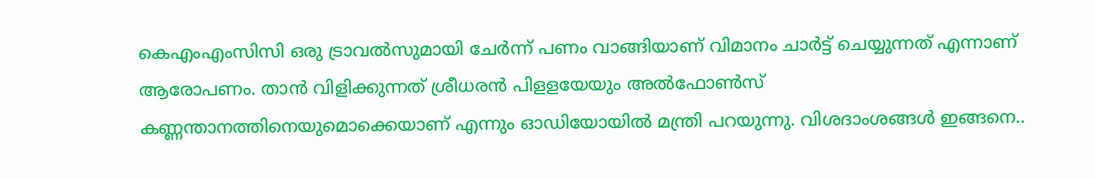കെഎംഎംസിസി ഒരു ട്രാവല്‍സുമായി ചേര്‍ന്ന് പണം വാങ്ങിയാണ് വിമാനം ചാര്‍ട്ട് ചെയ്യുന്നത് എന്നാണ് ആരോപണം. താന്‍ വിളിക്കുന്നത് ശ്രീധരന്‍ പിളളയേയും അല്‍ഫോണ്‍സ് കണ്ണന്താനത്തിനെയുമൊക്കെയാണ് എന്നും ഓഡിയോയില്‍ മന്ത്രി പറയുന്നു. വിശദാംശങ്ങള്‍ ഇങ്ങനെ..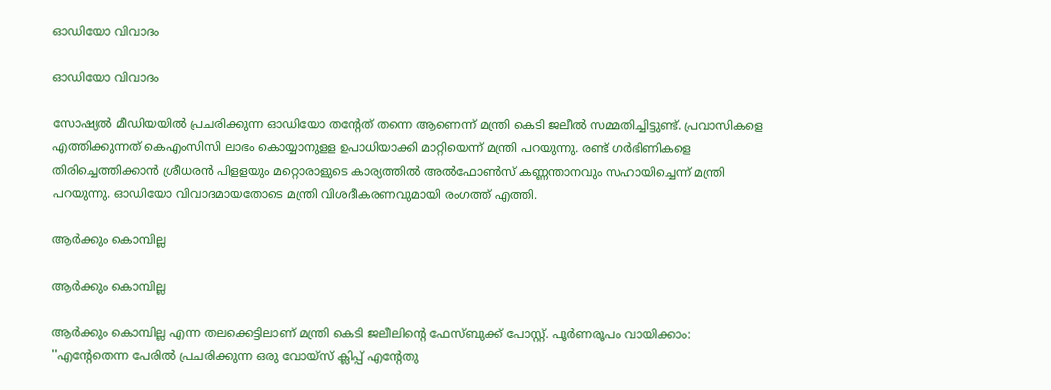ഓഡിയോ വിവാദം

ഓഡിയോ വിവാദം

സോഷ്യല്‍ മീഡിയയില്‍ പ്രചരിക്കുന്ന ഓഡിയോ തന്റേത് തന്നെ ആണെന്ന് മന്ത്രി കെടി ജലീല്‍ സമ്മതിച്ചിട്ടുണ്ട്. പ്രവാസികളെ എത്തിക്കുന്നത് കെഎംസിസി ലാഭം കൊയ്യാനുളള ഉപാധിയാക്കി മാറ്റിയെന്ന് മന്ത്രി പറയുന്നു. രണ്ട് ഗര്‍ഭിണികളെ തിരിച്ചെത്തിക്കാന്‍ ശ്രീധരന്‍ പിളളയും മറ്റൊരാളുടെ കാര്യത്തില്‍ അല്‍ഫോണ്‍സ് കണ്ണന്താനവും സഹായിച്ചെന്ന് മന്ത്രി പറയുന്നു. ഓഡിയോ വിവാദമായതോടെ മന്ത്രി വിശദീകരണവുമായി രംഗത്ത് എത്തി.

ആർക്കും കൊമ്പില്ല

ആർക്കും കൊമ്പില്ല

ആർക്കും കൊമ്പില്ല എന്ന തലക്കെട്ടിലാണ് മന്ത്രി കെടി ജലീലിന്റെ ഫേസ്ബുക്ക് പോസ്റ്റ്. പൂർണരൂപം വായിക്കാം: ''എൻ്റേതെന്ന പേരിൽ പ്രചരിക്കുന്ന ഒരു വോയ്സ് ക്ലിപ്പ് എൻ്റേതു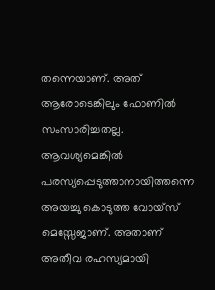തന്നെയാണ്. അത് ആരോടെങ്കിലും ഫോണിൽ സംസാരിച്ചതല്ല. ആവശ്യമെങ്കിൽ പരസ്യപ്പെടുത്താനായിത്തന്നെ അയച്ചു കൊടുത്ത വോയ്സ് മെസ്സേജാണ്. അതാണ് അതീവ രഹസ്യമായി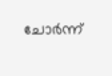ചോർന്ന്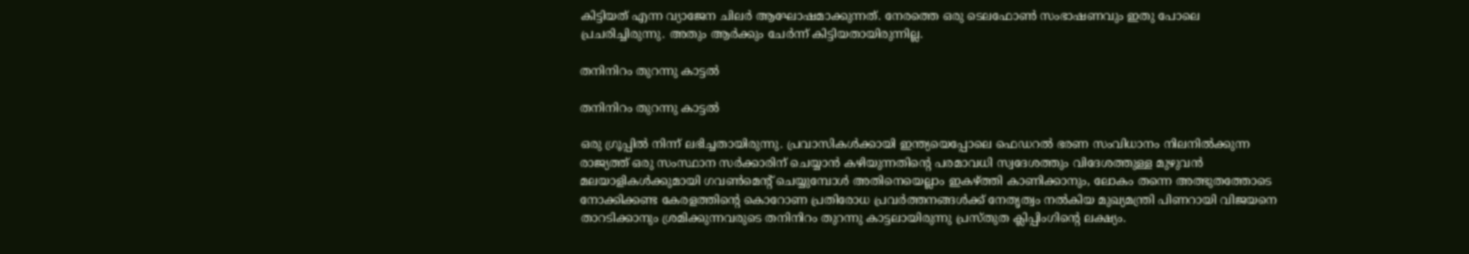കിട്ടിയത് എന്ന വ്യാജേന ചിലർ ആഘോഷമാക്കുന്നത്. നേരത്തെ ഒരു ടെലഫോൺ സംഭാഷണവും ഇതു പോലെ പ്രചരിച്ചിരുന്നു. അതും ആർക്കും ചേർന്ന് കിട്ടിയതായിരുന്നില്ല.

തനിനിറം തുറന്നു കാട്ടൽ

തനിനിറം തുറന്നു കാട്ടൽ

ഒരു ഗ്രൂപ്പിൽ നിന്ന് ലഭിച്ചതായിരുന്നു. പ്രവാസികൾക്കായി ഇന്ത്യയെപ്പോലെ ഫെഡറൽ ഭരണ സംവിധാനം നിലനിൽക്കുന്ന രാജ്യത്ത് ഒരു സംസ്ഥാന സർക്കാരിന് ചെയ്യാൻ കഴിയുന്നതിൻ്റെ പരമാവധി സ്വദേശത്തും വിദേശത്തുള്ള മുഴുവൻ മലയാളികൾക്കുമായി ഗവൺമെൻ്റ് ചെയ്യുമ്പോൾ അതിനെയെല്ലാം ഇകഴ്ത്തി കാണിക്കാനും, ലോകം തന്നെ അത്ഭുതത്തോടെ നോക്കിക്കണ്ട കേരളത്തിൻ്റെ കൊറോണ പ്രതിരോധ പ്രവർത്തനങ്ങൾക്ക് നേതൃത്വം നൽകിയ മുഖ്യമന്ത്രി പിണറായി വിജയനെ താറടിക്കാനും ശ്രമിക്കുന്നവരുടെ തനിനിറം തുറന്നു കാട്ടലായിരുന്നു പ്രസ്തുത ക്ലിപ്പിംഗിൻ്റെ ലക്ഷ്യം.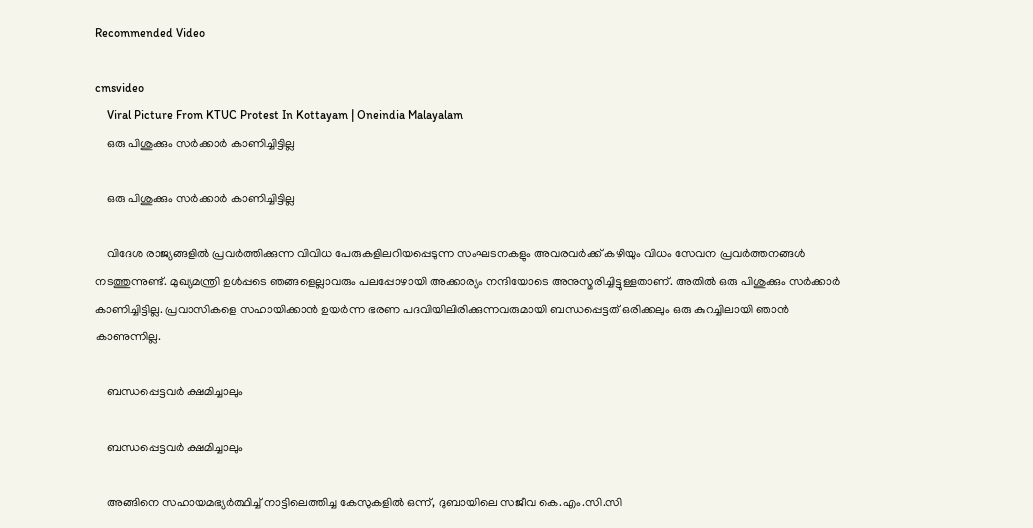Recommended Video

cmsvideo
    Viral Picture From KTUC Protest In Kottayam | Oneindia Malayalam
    ഒരു പിശുക്കും സർക്കാർ കാണിച്ചിട്ടില്ല

    ഒരു പിശുക്കും സർക്കാർ കാണിച്ചിട്ടില്ല

    വിദേശ രാജ്യങ്ങളിൽ പ്രവർത്തിക്കുന്ന വിവിധ പേരുകളിലറിയപ്പെടുന്ന സംഘടനകളും അവരവർക്ക് കഴിയും വിധം സേവന പ്രവർത്തനങ്ങൾ നടത്തുന്നുണ്ട്. മുഖ്യമന്ത്രി ഉൾപ്പടെ ഞങ്ങളെല്ലാവരും പലപ്പോഴായി അക്കാര്യം നന്ദിയോടെ അനുസ്മരിച്ചിട്ടുള്ളതാണ്. അതിൽ ഒരു പിശുക്കും സർക്കാർ കാണിച്ചിട്ടില്ല. പ്രവാസികളെ സഹായിക്കാൻ ഉയർന്ന ഭരണ പദവിയിലിരിക്കുന്നവരുമായി ബന്ധപ്പെട്ടത് ഒരിക്കലും ഒരു കുറച്ചിലായി ഞാൻ കാണുന്നില്ല.

    ബന്ധപ്പെട്ടവർ ക്ഷമിച്ചാലും

    ബന്ധപ്പെട്ടവർ ക്ഷമിച്ചാലും

    അങ്ങിനെ സഹായമഭ്യർത്ഥിച്ച് നാട്ടിലെത്തിച്ച കേസുകളിൽ ഒന്ന്, ദുബായിലെ സജീവ കെ.എം.സി.സി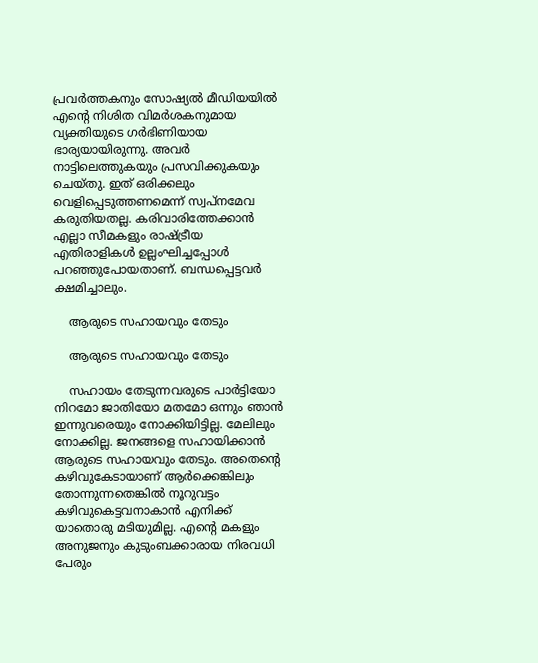പ്രവർത്തകനും സോഷ്യൽ മീഡിയയിൽ എൻ്റെ നിശിത വിമർശകനുമായ വ്യക്തിയുടെ ഗർഭിണിയായ ഭാര്യയായിരുന്നു. അവർ നാട്ടിലെത്തുകയും പ്രസവിക്കുകയും ചെയ്തു. ഇത് ഒരിക്കലും വെളിപ്പെടുത്തണമെന്ന് സ്വപ്നമേവ കരുതിയതല്ല. കരിവാരിത്തേക്കാൻ എല്ലാ സീമകളും രാഷ്ട്രീയ എതിരാളികൾ ഉല്ലംഘിച്ചപ്പോൾ പറഞ്ഞുപോയതാണ്. ബന്ധപ്പെട്ടവർ ക്ഷമിച്ചാലും.

    ആരുടെ സഹായവും തേടും

    ആരുടെ സഹായവും തേടും

    സഹായം തേടുന്നവരുടെ പാർട്ടിയോ നിറമോ ജാതിയോ മതമോ ഒന്നും ഞാൻ ഇന്നുവരെയും നോക്കിയിട്ടില്ല. മേലിലും നോക്കില്ല. ജനങ്ങളെ സഹായിക്കാൻ ആരുടെ സഹായവും തേടും. അതെൻ്റെ കഴിവുകേടായാണ് ആർക്കെങ്കിലും തോന്നുന്നതെങ്കിൽ നൂറുവട്ടം കഴിവുകെട്ടവനാകാൻ എനിക്ക് യാതൊരു മടിയുമില്ല. എൻ്റെ മകളും അനുജനും കുടുംബക്കാരായ നിരവധി പേരും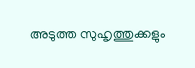അടുത്ത സുഹൃത്തുക്കളും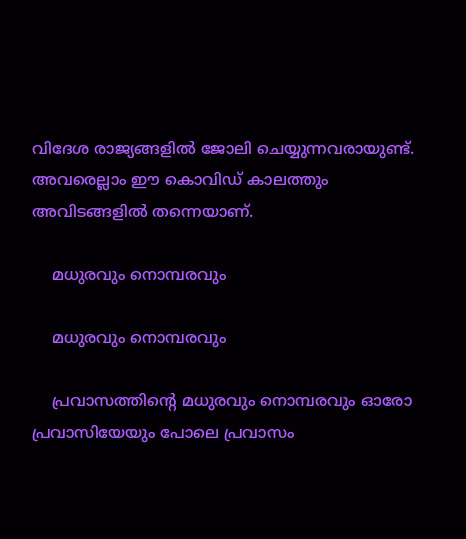വിദേശ രാജ്യങ്ങളിൽ ജോലി ചെയ്യുന്നവരായുണ്ട്. അവരെല്ലാം ഈ കൊവിഡ് കാലത്തും അവിടങ്ങളിൽ തന്നെയാണ്.

    മധുരവും നൊമ്പരവും

    മധുരവും നൊമ്പരവും

    പ്രവാസത്തിൻ്റെ മധുരവും നൊമ്പരവും ഓരോ പ്രവാസിയേയും പോലെ പ്രവാസം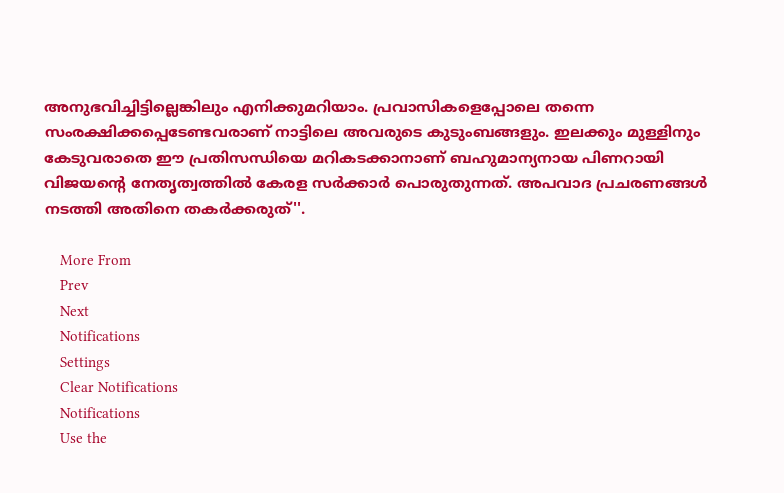അനുഭവിച്ചിട്ടില്ലെങ്കിലും എനിക്കുമറിയാം. പ്രവാസികളെപ്പോലെ തന്നെ സംരക്ഷിക്കപ്പെടേണ്ടവരാണ് നാട്ടിലെ അവരുടെ കുടുംബങ്ങളും. ഇലക്കും മുള്ളിനും കേടുവരാതെ ഈ പ്രതിസന്ധിയെ മറികടക്കാനാണ് ബഹുമാന്യനായ പിണറായി വിജയൻ്റെ നേതൃത്വത്തിൽ കേരള സർക്കാർ പൊരുതുന്നത്. അപവാദ പ്രചരണങ്ങൾ നടത്തി അതിനെ തകർക്കരുത്''.

    More From
    Prev
    Next
    Notifications
    Settings
    Clear Notifications
    Notifications
    Use the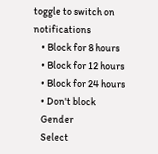toggle to switch on notifications
    • Block for 8 hours
    • Block for 12 hours
    • Block for 24 hours
    • Don't block
    Gender
    Select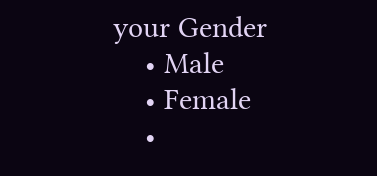your Gender
    • Male
    • Female
    •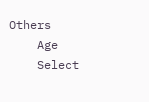Others
    Age
    Select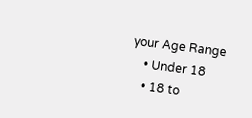your Age Range
    • Under 18
    • 18 to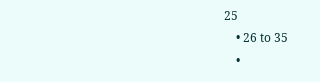25
    • 26 to 35
    •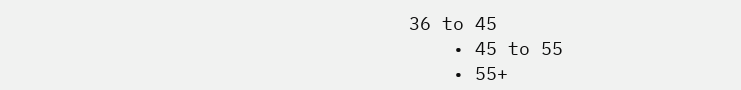36 to 45
    • 45 to 55
    • 55+